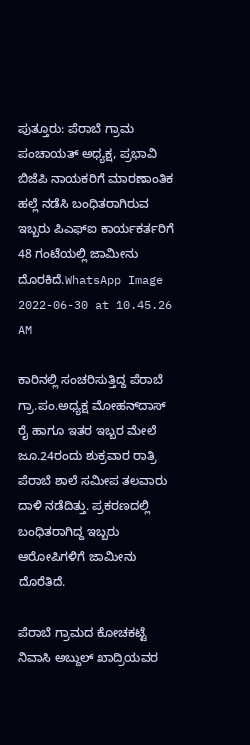ಪುತ್ತೂರು: ಪೆರಾಬೆ ಗ್ರಾಮ ಪಂಚಾಯತ್ ಅಧ್ಯಕ್ಷ, ಪ್ರಭಾವಿ ಬಿಜೆಪಿ ನಾಯಕರಿಗೆ ಮಾರಣಾಂತಿಕ ಹಲ್ಲೆ ನಡೆಸಿ ಬಂಧಿತರಾಗಿರುವ ಇಬ್ಬರು ಪಿಎಫ್‌ಐ ಕಾರ್ಯಕರ್ತರಿಗೆ 48 ಗಂಟೆಯಲ್ಲಿ ಜಾಮೀನು ದೊರಕಿದೆ.WhatsApp Image 2022-06-30 at 10.45.26 AM

ಕಾರಿನಲ್ಲಿ ಸಂಚರಿಸುತ್ತಿದ್ದ ಪೆರಾಬೆ ಗ್ರಾ.ಪಂ.ಅಧ್ಯಕ್ಷ ಮೋಹನ್‌ದಾಸ್ ರೈ ಹಾಗೂ ಇತರ ಇಬ್ಬರ ಮೇಲೆ ಜೂ.24ರಂದು ಶುಕ್ರವಾರ ರಾತ್ರಿ ಪೆರಾಬೆ ಶಾಲೆ ಸಮೀಪ ತಲವಾರು ದಾಳಿ ನಡೆದಿತ್ತು. ಪ್ರಕರಣದಲ್ಲಿ ಬಂಧಿತರಾಗಿದ್ದ ಇಬ್ಬರು ಆರೋಪಿಗಳಿಗೆ ಜಾಮೀನು ದೊರೆತಿದೆ.

ಪೆರಾಬೆ ಗ್ರಾಮದ ಕೋಚಕಟ್ಟೆ ನಿವಾಸಿ ಅಬ್ದುಲ್ ಖಾದ್ರಿಯವರ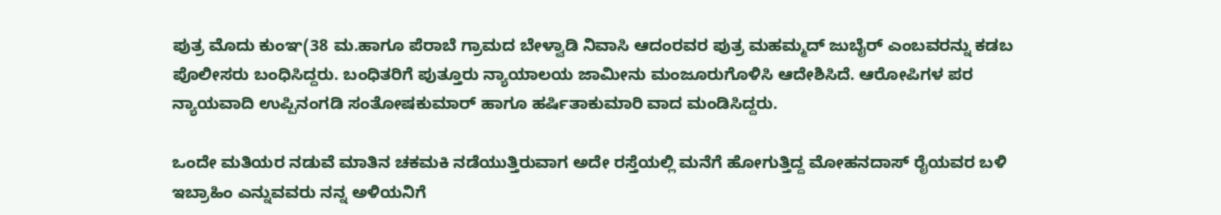ಪುತ್ರ ಮೊದು ಕುಂಞ(38 ಮ.ಹಾಗೂ ಪೆರಾಬೆ ಗ್ರಾಮದ ಬೇಳ್ವಾಡಿ ನಿವಾಸಿ ಆದಂರವರ ಪುತ್ರ ಮಹಮ್ಮದ್ ಜುಬೈರ್ ಎಂಬವರನ್ನು ಕಡಬ ಪೊಲೀಸರು ಬಂಧಿಸಿದ್ದರು. ಬಂಧಿತರಿಗೆ ಪುತ್ತೂರು ನ್ಯಾಯಾಲಯ ಜಾಮೀನು ಮಂಜೂರುಗೊಳಿಸಿ ಆದೇಶಿಸಿದೆ. ಆರೋಪಿಗಳ ಪರ ನ್ಯಾಯವಾದಿ ಉಪ್ಪಿನಂಗಡಿ ಸಂತೋಷಕುಮಾರ್ ಹಾಗೂ ಹರ್ಷಿತಾಕುಮಾರಿ ವಾದ ಮಂಡಿಸಿದ್ದರು.

ಒಂದೇ ಮತಿಯರ ನಡುವೆ ಮಾತಿನ ಚಕಮಕಿ ನಡೆಯುತ್ತಿರುವಾಗ ಅದೇ ರಸ್ತೆಯಲ್ಲಿ ಮನೆಗೆ ಹೋಗುತ್ತಿದ್ದ ಮೋಹನದಾಸ್ ರೈಯವರ ಬಳಿ ಇಬ್ರಾಹಿಂ ಎನ್ನುವವರು ನನ್ನ ಅಳಿಯನಿಗೆ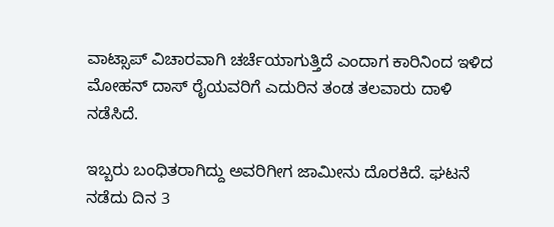ವಾಟ್ಸಾಪ್ ವಿಚಾರವಾಗಿ ಚರ್ಚೆಯಾಗುತ್ತಿದೆ ಎಂದಾಗ ಕಾರಿನಿಂದ ಇಳಿದ ಮೋಹನ್ ದಾಸ್ ರೈಯವರಿಗೆ ಎದುರಿನ ತಂಡ ತಲವಾರು ದಾಳಿ ನಡೆಸಿದೆ.

ಇಬ್ಬರು ಬಂಧಿತರಾಗಿದ್ದು ಅವರಿಗೀಗ ಜಾಮೀನು ದೊರಕಿದೆ. ಘಟನೆ ನಡೆದು ದಿನ 3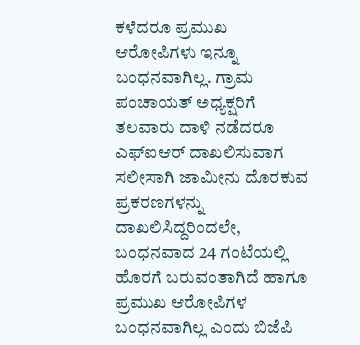ಕಳೆದರೂ ಪ್ರಮುಖ ಆರೋಪಿಗಳು ಇನ್ನೂ ಬಂಧನವಾಗಿಲ್ಲ. ಗ್ರಾಮ ಪಂಚಾಯತ್ ಅಧ್ಯಕ್ಷರಿಗೆ ತಲವಾರು ದಾಳಿ ನಡೆದರೂ ಎಫ್‌ಐಆರ್ ದಾಖಲಿಸುವಾಗ ಸಲೀಸಾಗಿ ಜಾಮೀನು ದೊರಕುವ ಪ್ರಕರಣಗಳನ್ನು ದಾಖಲಿಸಿದ್ದರಿಂದಲೇ, ಬಂಧನವಾದ 24 ಗಂಟೆಯಲ್ಲಿ ಹೊರಗೆ ಬರುವಂತಾಗಿದೆ ಹಾಗೂ ಪ್ರಮುಖ ಆರೋಪಿಗಳ ಬಂಧನವಾಗಿಲ್ಲ ಎಂದು ಬಿಜೆಪಿ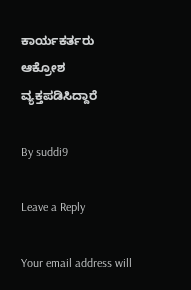ಕಾರ್ಯಕರ್ತರು ಆಕ್ರೋಶ ವ್ಯಕ್ತಪಡಿಸಿದ್ದಾರೆ

By suddi9

Leave a Reply

Your email address will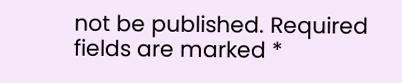not be published. Required fields are marked *